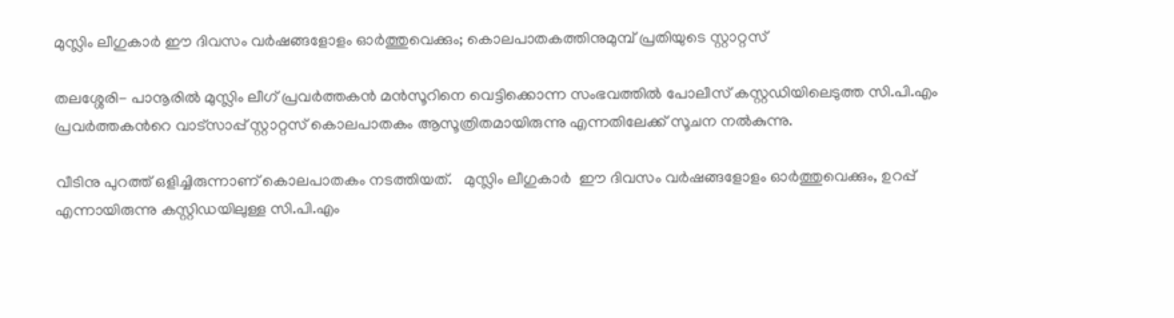മുസ്ലിം ലീഗുകാര്‍ ഈ ദിവസം വര്‍ഷങ്ങളോളം ഓര്‍ത്തുവെക്കും; കൊലപാതകത്തിനുമുമ്പ് പ്രതിയുടെ സ്റ്റാറ്റസ്

തലശ്ശേരി- പാനൂരില്‍ മുസ്ലിം ലീഗ് പ്രവര്‍ത്തകന്‍ മന്‍സൂറിനെ വെട്ടിക്കൊന്ന സംഭവത്തില്‍ പോലീസ് കസ്റ്റഡിയിലെടുത്ത സി.പി.എം പ്രവർത്തകന്‍റെ വാട്സാപ്പ് സ്റ്റാറ്റസ് കൊലപാതകം ആസൂത്രിതമായിരുന്നു എന്നതിലേക്ക് സൂചന നല്‍കുന്നു.

വീടിനു പുറത്ത് ഒളിച്ചിരുന്നാണ് കൊലപാതകം നടത്തിയത്.   മുസ്ലിം ലീഗുകാര്‍  ഈ ദിവസം വര്‍ഷങ്ങളോളം ഓര്‍ത്തുവെക്കും, ഉറപ്പ് എന്നായിരുന്നു കസ്റ്റിഡയിലുള്ള സി.പി.എം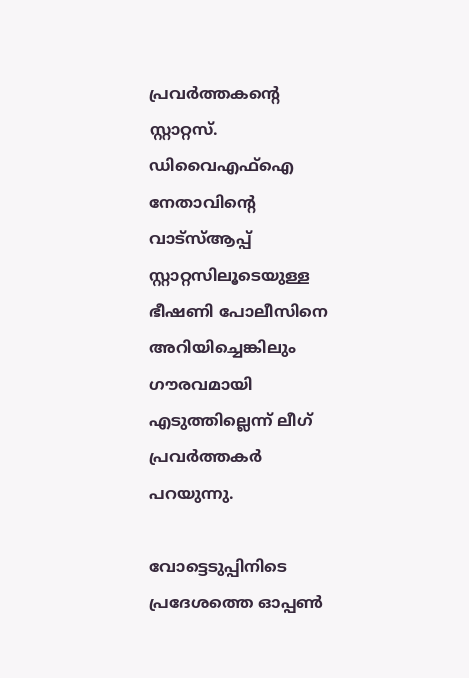പ്രവർത്തകന്‍റെ സ്റ്റാറ്റസ്. ഡിവൈഎഫ്‌ഐ നേതാവിന്റെ വാട്‌സ്ആപ്പ് സ്റ്റാറ്റസിലൂടെയുള്ള ഭീഷണി പോലീസിനെ അറിയിച്ചെങ്കിലും ഗൗരവമായി എടുത്തില്ലെന്ന് ലീഗ് പ്രവർത്തകർ പറയുന്നു.

വോട്ടെടുപ്പിനിടെ  പ്രദേശത്തെ ഓപ്പണ്‍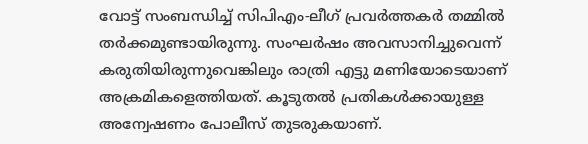വോട്ട് സംബന്ധിച്ച് സിപിഎം-ലീഗ് പ്രവര്‍ത്തകര്‍ തമ്മില്‍ തര്‍ക്കമുണ്ടായിരുന്നു. സംഘർഷം അവസാനിച്ചുവെന്ന് കരുതിയിരുന്നുവെങ്കിലും രാത്രി എട്ടു മണിയോടെയാണ്  അക്രമികളെത്തിയത്. കൂടുതല്‍ പ്രതികള്‍ക്കായുള്ള അന്വേഷണം പോലീസ് തുടരുകയാണ്.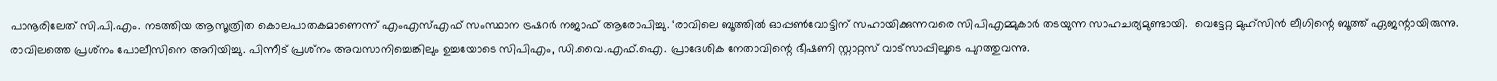പാനൂരിലേത് സി.പി.എം. നടത്തിയ ആസൂത്രിത കൊലപാതകമാണെന്ന് എംഎസ്എഫ് സംസ്ഥാന ട്രഷറര്‍ നജാഫ് ആരോപിച്ചു. ‘രാവിലെ ബൂത്തില്‍ ഓപ്പണ്‍വോട്ടിന് സഹായിക്കുന്നവരെ സിപിഎമ്മുകാര്‍ തടയുന്ന സാഹചര്യമുണ്ടായി.  വെട്ടേറ്റ മുഹ്‌സിന്‍ ലീഗിന്റെ ബൂത്ത് ഏജന്റായിരുന്നു. രാവിലത്തെ പ്രശ്‌നം പോലീസിനെ അറിയിച്ചു. പിന്നീട് പ്രശ്‌നം അവസാനിച്ചെങ്കിലും ഉച്ചയോടെ സിപിഎം, ഡി.വൈ.എഫ്.ഐ. പ്രാദേശിക നേതാവിന്റെ ഭീഷണി സ്റ്റാറ്റസ് വാട്‌സാപ്പിലൂടെ പുറത്തുവന്നു.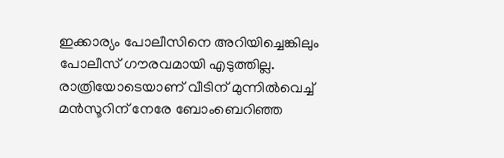ഇക്കാര്യം പോലീസിനെ അറിയിച്ചെങ്കിലും പോലീസ് ഗൗരവമായി എടുത്തില്ല. രാത്രിയോടെയാണ് വീടിന് മുന്നില്‍വെച്ച് മന്‍സൂറിന് നേരേ ബോംബെറിഞ്ഞ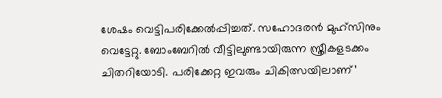ശേഷം വെട്ടിപരിക്കേല്‍പ്പിച്ചത്. സഹോദരന്‍ മുഹ്‌സിനും വെട്ടേറ്റു. ബോംബേറില്‍ വീട്ടിലുണ്ടായിരുന്ന സ്ത്രീകളടക്കം ചിതറിയോടി. പരിക്കേറ്റ ഇവരും ചികിത്സയിലാണ്’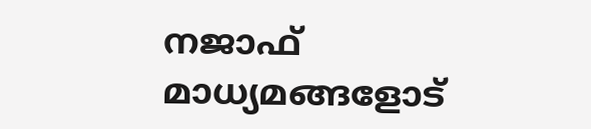നജാഫ് മാധ്യമങ്ങളോട്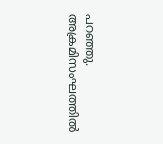പറഞ്ഞു. അക്രമിസംഘത്തില്‍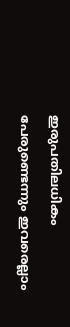ഇരുപതിലധികം പേരുണ്ടെന്നും ഇവരെല്ലാം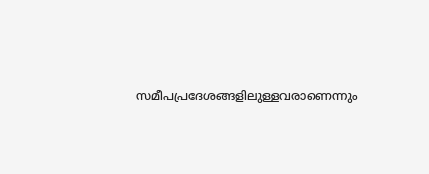സമീപപ്രദേശങ്ങളിലുള്ളവരാണെന്നും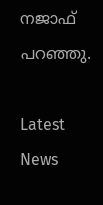നജാഫ് പറഞ്ഞു.

Latest News